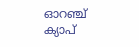ഓറഞ്ച് ക്യാപ്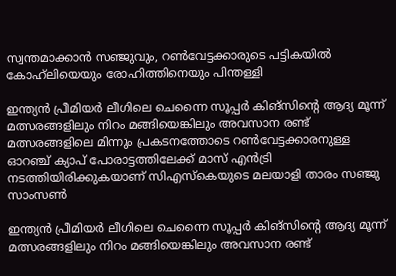സ്വന്തമാക്കാൻ സഞ്ജുവും, റണ്‍വേട്ടക്കാരുടെ പട്ടികയിൽ കോഹ്‍ലിയെയും രോഹിത്തിനെയും പിന്തള്ളി

ഇന്ത്യൻ പ്രീമിയർ ലീഗിലെ ചെന്നൈ സൂപ്പർ കിങ്സിന്റെ ആദ്യ മൂന്ന് മത്സരങ്ങളിലും നിറം മങ്ങിയെങ്കിലും അവസാന രണ്ട് മത്സരങ്ങളിലെ മിന്നും പ്രകടനത്തോടെ റണ്‍വേട്ടക്കാരനുള്ള ഓറഞ്ച് ക്യാപ് പോരാട്ടത്തിലേക്ക് മാസ് എൻട്രി നടത്തിയിരിക്കുകയാണ് സിഎസ്കെയുടെ മലയാളി താരം സഞ്ജു സാംസൺ

ഇന്ത്യൻ പ്രീമിയർ ലീഗിലെ ചെന്നൈ സൂപ്പർ കിങ്സിന്റെ ആദ്യ മൂന്ന് മത്സരങ്ങളിലും നിറം മങ്ങിയെങ്കിലും അവസാന രണ്ട്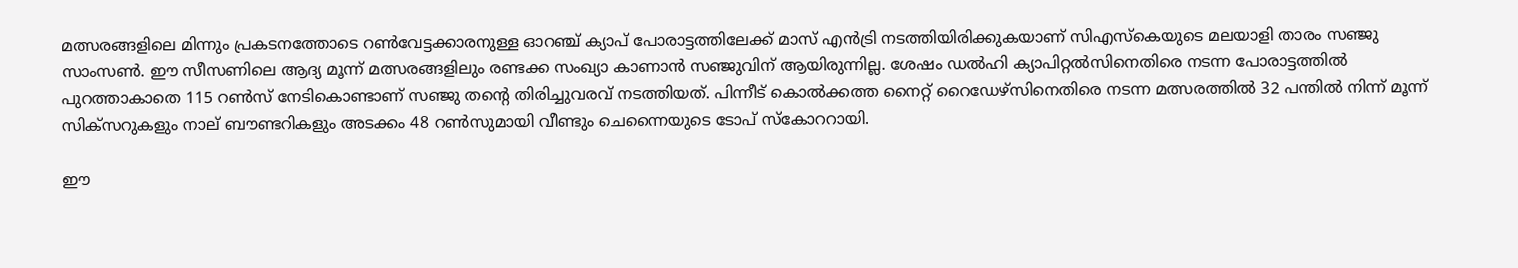മത്സരങ്ങളിലെ മിന്നും പ്രകടനത്തോടെ റണ്‍വേട്ടക്കാരനുള്ള ഓറഞ്ച് ക്യാപ് പോരാട്ടത്തിലേക്ക് മാസ് എൻട്രി നടത്തിയിരിക്കുകയാണ് സിഎസ്കെയുടെ മലയാളി താരം സഞ്ജു സാംസൺ. ഈ സീസണിലെ ആദ്യ മൂന്ന് മത്സരങ്ങളിലും രണ്ടക്ക സംഖ്യാ കാണാൻ സഞ്ജുവിന് ആയിരുന്നില്ല. ശേഷം ഡല്‍ഹി ക്യാപിറ്റല്‍സിനെതിരെ നടന്ന പോരാട്ടത്തിൽ പുറത്താകാതെ 115 റൺസ് നേടികൊണ്ടാണ് സഞ്ജു തന്റെ തിരിച്ചുവരവ് നടത്തിയത്. പിന്നീട് കൊല്‍ക്കത്ത നൈറ്റ് റൈഡേഴ്സിനെതിരെ നടന്ന മത്സരത്തിൽ 32 പന്തിൽ നിന്ന് മൂന്ന് സിക്സറുകളും നാല് ബൗണ്ടറികളും അടക്കം 48 റണ്‍സുമായി വീണ്ടും ചെന്നൈയുടെ ടോപ് സ്കോററായി.

ഈ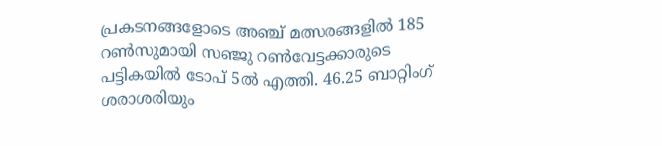പ്രകടനങ്ങളോടെ അഞ്ച് മത്സരങ്ങളില്‍ 185 റണ്‍സുമായി സഞ്ജു റണ്‍വേട്ടക്കാരുടെ പട്ടികയിൽ ടോപ് 5ല്‍ എത്തി. 46.25 ബാറ്റിംഗ് ശരാശരിയും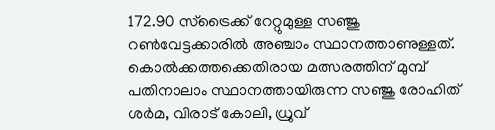172.90 സ്ട്രൈക്ക് റേറ്റുമുള്ള സഞ്ജു റൺവേട്ടക്കാരില്‍ അഞ്ചാം സ്ഥാനത്താണുള്ളത്. കൊല്‍ക്കത്തക്കെതിരായ മത്സരത്തിന് മുമ്പ് പതിനാലാം സ്ഥാനത്തായിരുന്ന സഞ്ജു രോഹിത് ശര്‍മ, വിരാട് കോലി, ധ്രുവ്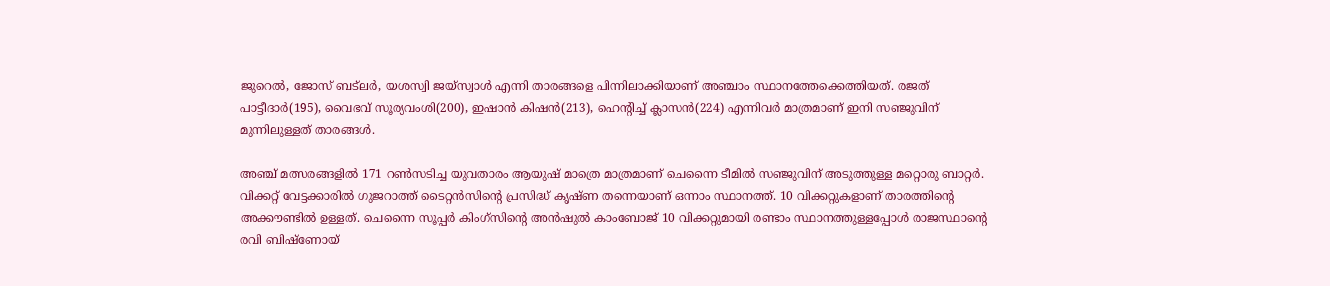ജുറെല്‍, ജോസ് ബട്‌ലര്‍, യശസ്വി ജയ്സ്വാള്‍ എന്നി താരങ്ങളെ പിന്നിലാക്കിയാണ് അഞ്ചാം സ്ഥാനത്തേക്കെത്തിയത്. രജത് പാട്ടീദാര്‍(195), വൈഭവ് സൂര്യവംശി(200), ഇഷാന്‍ കിഷന്‍(213), ഹെന്‍റിച്ച് ക്ലാസന്‍(224) എന്നിവര്‍ മാത്രമാണ് ഇനി സഞ്ജുവിന് മുന്നിലുള്ളത് താരങ്ങൾ.

അഞ്ച് മത്സരങ്ങളില്‍ 171 റണ്‍സടിച്ച യുവതാരം ആയുഷ് മാത്രെ മാത്രമാണ് ചെന്നൈ ടീമില്‍ സഞ്ജുവിന് അടുത്തുള്ള മറ്റൊരു ബാറ്റര്‍. വിക്കറ്റ് വേട്ടക്കാരില്‍ ഗുജറാത്ത് ടൈറ്റന്‍സിന്‍റെ പ്രസിദ്ധ് കൃഷ്ണ തന്നെയാണ് ഒന്നാം സ്ഥാനത്ത്. 10 വിക്കറ്റുകളാണ് താരത്തിന്റെ അക്കൗണ്ടിൽ ഉള്ളത്. ചെന്നൈ സൂപ്പര്‍ കിംഗ്സിന്‍റെ അന്‍ഷുല്‍ കാംബോജ് 10 വിക്കറ്റുമായി രണ്ടാം സ്ഥാനത്തുള്ളപ്പോള്‍ രാജസ്ഥാന്‍റെ രവി ബിഷ്ണോയ്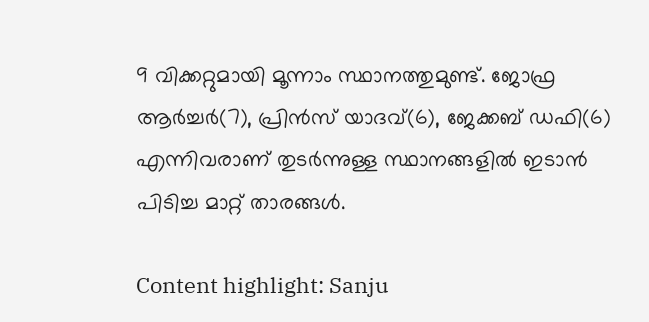9 വിക്കറ്റുമായി മൂന്നാം സ്ഥാനത്തുമുണ്ട്. ജോഫ്ര ആര്‍ച്ചര്‍(7), പ്രിൻസ് യാദവ്(6), ജേക്കബ് ഡഫി(6) എന്നിവരാണ് തുടര്‍ന്നുള്ള സ്ഥാനങ്ങളിൽ ഇടാൻ പിടിച്ച മാറ്റ് താരങ്ങൾ.

Content highlight: Sanju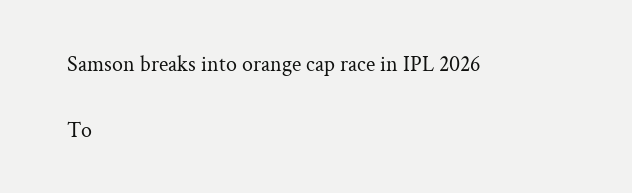Samson breaks into orange cap race in IPL 2026

To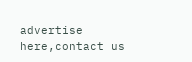advertise here,contact us